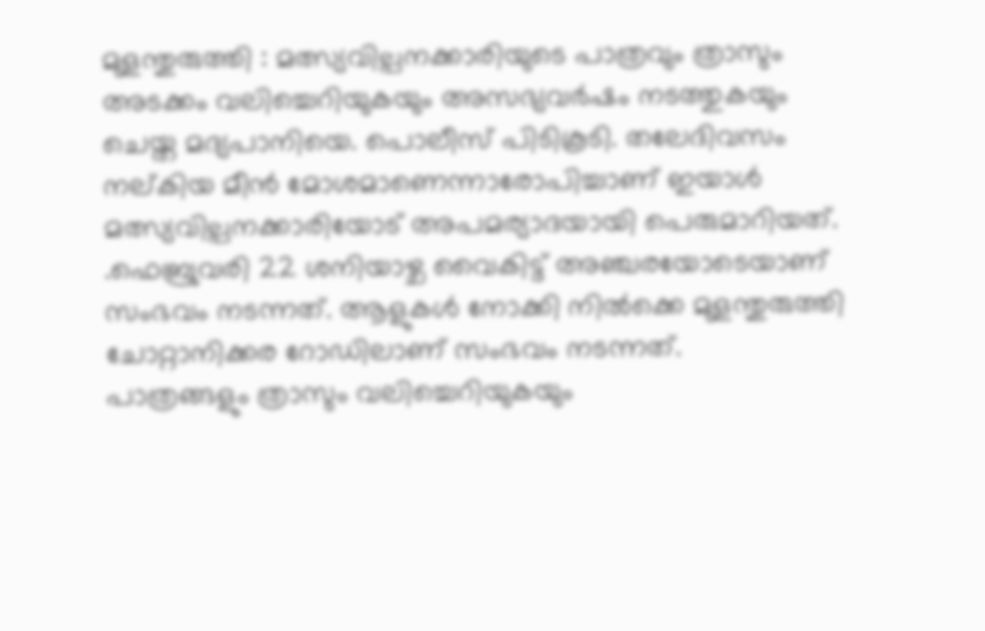മുളന്തുരുത്തി : മത്സ്യവില്പനക്കാരിയുടെ പാത്രവും ത്രാസും അടക്കം വലിച്ചെറിയുകയും അസഭ്യവർഷം നടത്തുകയും ചെയ്ത മദ്യപാനിയെ. പൊലീസ് പിടികൂടി. തലേദിവസം നല്കിയ മീൻ മോശമാണെന്നാരോപിച്ചാണ് ഇയാൾ മത്സ്യവില്പനക്കാരിയോട് അപമര്യാദയായി പെരുമാറിയത്.
.ഫെബ്രുവരി 22 ശനിയാഴ്ച വൈകിട്ട് അഞ്ചരയോടെയാണ് സംഭവം നടന്നത്. ആളുകൾ നോക്കി നിൽക്കെ മുളന്തുരുത്തി ചോറ്റാനിക്കര റോഡിലാണ് സംഭവം നടന്നത്.
പാത്രങ്ങളും ത്രാസും വലിച്ചെറിയുകയും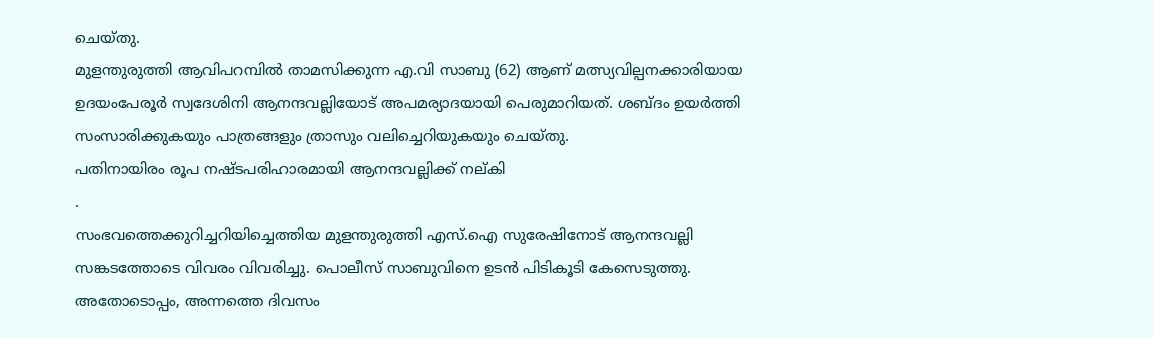ചെയ്തു.
മുളന്തുരുത്തി ആവിപറമ്പിൽ താമസിക്കുന്ന എ.വി സാബു (62) ആണ് മത്സ്യവില്പനക്കാരിയായ ഉദയംപേരൂർ സ്വദേശിനി ആനന്ദവല്ലിയോട് അപമര്യാദയായി പെരുമാറിയത്. ശബ്ദം ഉയർത്തി സംസാരിക്കുകയും പാത്രങ്ങളും ത്രാസും വലിച്ചെറിയുകയും ചെയ്തു.
പതിനായിരം രൂപ നഷ്ടപരിഹാരമായി ആനന്ദവല്ലിക്ക് നല്കി
.
സംഭവത്തെക്കുറിച്ചറിയിച്ചെത്തിയ മുളന്തുരുത്തി എസ്.ഐ സുരേഷിനോട് ആനന്ദവല്ലി സങ്കടത്തോടെ വിവരം വിവരിച്ചു. പൊലീസ് സാബുവിനെ ഉടൻ പിടികൂടി കേസെടുത്തു. അതോടൊപ്പം, അന്നത്തെ ദിവസം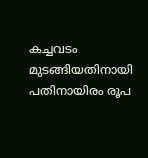കച്ചവടം മുടങ്ങിയതിനായി പതിനായിരം രൂപ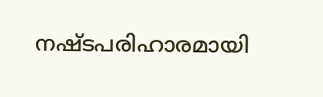നഷ്ടപരിഹാരമായി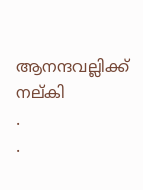ആനന്ദവല്ലിക്ക് നല്കി
.
.